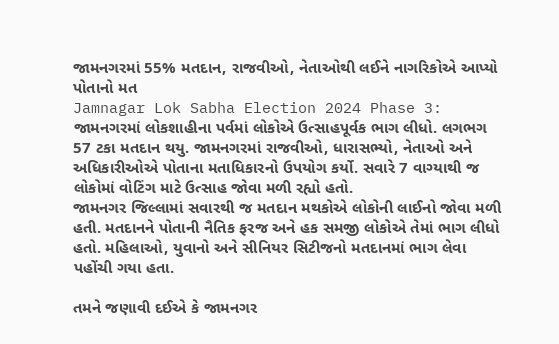જામનગરમાં 55% મતદાન, રાજવીઓ, નેતાઓથી લઈને નાગરિકોએ આપ્યો પોતાનો મત
Jamnagar Lok Sabha Election 2024 Phase 3: જામનગરમાં લોકશાહીના પર્વમાં લોકોએ ઉત્સાહપૂર્વક ભાગ લીધો. લગભગ 57 ટકા મતદાન થયુ. જામનગરમાં રાજવીઓ, ધારાસભ્યો, નેતાઓ અને અધિકારીઓએ પોતાના મતાધિકારનો ઉપયોગ કર્યો. સવારે 7 વાગ્યાથી જ લોકોમાં વોટિંગ માટે ઉત્સાહ જોવા મળી રહ્યો હતો.
જામનગર જિલ્લામાં સવારથી જ મતદાન મથકોએ લોકોની લાઈનો જોવા મળી હતી. મતદાનને પોતાની નૈતિક ફરજ અને હક સમજી લોકોએ તેમાં ભાગ લીધો હતો. મહિલાઓ, યુવાનો અને સીનિયર સિટીજનો મતદાનમાં ભાગ લેવા પહોંચી ગયા હતા.

તમને જણાવી દઈએ કે જામનગર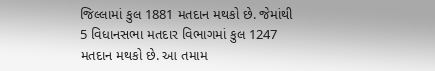જિલ્લામાં કુલ 1881 મતદાન મથકો છે. જેમાંથી 5 વિધાનસભા મતદાર વિભાગમાં કુલ 1247 મતદાન મથકો છે. આ તમામ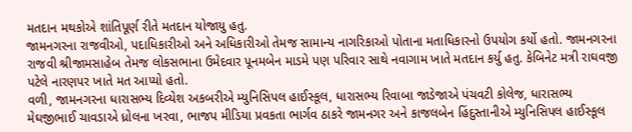મતદાન મથકોએ શાંતિપૂર્ણ રીતે મતદાન યોજાયુ હતુ.
જામનગરના રાજવીઓ, પદાધિકારીઓ અને અધિકારીઓ તેમજ સામાન્ય નાગરિકાઓ પોતાના મતાધિકારનો ઉપયોગ કર્યો હતો. જામનગરના રાજવી શ્રીજામસાહેબ તેમજ લોકસભાના ઉમેદવાર પૂનમબેન માડમે પણ પરિવાર સાથે નવાગામ ખાતે મતદાન કર્યુ હતુ. કેબિનેટ મત્રી રાઘવજી પટેલે નારણપર ખાતે મત આપ્યો હતો.
વળી, જામનગરના ધારાસભ્ય દિવ્યેશ અકબરીએ મ્યુનિસિપલ હાઈસ્કૂલ, ધારાસભ્ય રિવાબા જાડેજાએ પંચવટી કોલેજ, ધારાસભ્ય મેઘજીભાઈ ચાવડાએ ધ્રોલના ખરવા, ભાજપ મીડિયા પ્રવકતા ભાર્ગવ ઠાકરે જામનગર અને કાજલબેન હિંદુસ્તાનીએ મ્યુનિસિપલ હાઈસ્કૂલ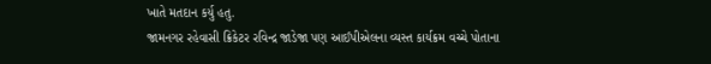ખાતે મતદાન કર્યુ હતુ.
જામનગર રહેવાસી ક્રિકેટર રવિન્દ્ર જાડેજા પણ આઈપીએલના વ્યસ્ત કાર્યક્રમ વચ્ચે પોતાના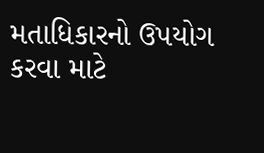મતાધિકારનો ઉપયોગ કરવા માટે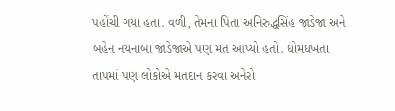પહોંચી ગયા હતા. વળી, તેમના પિતા અનિરુદ્ધસિંહ જાડેજા અને બહેન નયનાબા જાડેજાએ પણ મત આપ્યો હતો. ધોમધખતા તાપમાં પણ લોકોએ મતદાન કરવા અનેરો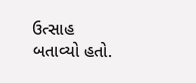ઉત્સાહ બતાવ્યો હતો.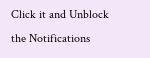Click it and Unblock the Notifications